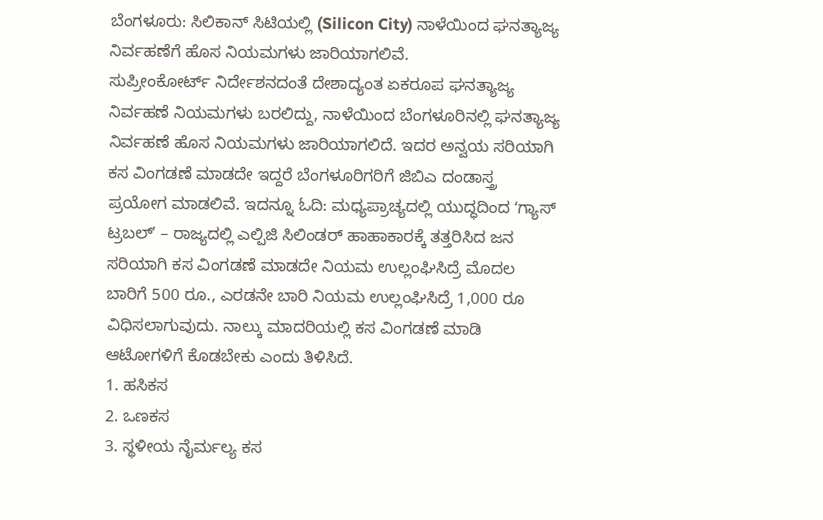ಬೆಂಗಳೂರು: ಸಿಲಿಕಾನ್ ಸಿಟಿಯಲ್ಲಿ (Silicon City) ನಾಳೆಯಿಂದ ಘನತ್ಯಾಜ್ಯ ನಿರ್ವಹಣೆಗೆ ಹೊಸ ನಿಯಮಗಳು ಜಾರಿಯಾಗಲಿವೆ.
ಸುಪ್ರೀಂಕೋರ್ಟ್ ನಿರ್ದೇಶನದಂತೆ ದೇಶಾದ್ಯಂತ ಏಕರೂಪ ಘನತ್ಯಾಜ್ಯ ನಿರ್ವಹಣೆ ನಿಯಮಗಳು ಬರಲಿದ್ದು, ನಾಳೆಯಿಂದ ಬೆಂಗಳೂರಿನಲ್ಲಿ ಘನತ್ಯಾಜ್ಯ ನಿರ್ವಹಣೆ ಹೊಸ ನಿಯಮಗಳು ಜಾರಿಯಾಗಲಿದೆ. ಇದರ ಅನ್ವಯ ಸರಿಯಾಗಿ ಕಸ ವಿಂಗಡಣೆ ಮಾಡದೇ ಇದ್ದರೆ ಬೆಂಗಳೂರಿಗರಿಗೆ ಜಿಬಿಎ ದಂಡಾಸ್ತ್ರ ಪ್ರಯೋಗ ಮಾಡಲಿವೆ. ಇದನ್ನೂ ಓದಿ: ಮಧ್ಯಪ್ರಾಚ್ಯದಲ್ಲಿ ಯುದ್ಧದಿಂದ ʻಗ್ಯಾಸ್ ಟ್ರಬಲ್ʼ – ರಾಜ್ಯದಲ್ಲಿ ಎಲ್ಪಿಜಿ ಸಿಲಿಂಡರ್ ಹಾಹಾಕಾರಕ್ಕೆ ತತ್ತರಿಸಿದ ಜನ
ಸರಿಯಾಗಿ ಕಸ ವಿಂಗಡಣೆ ಮಾಡದೇ ನಿಯಮ ಉಲ್ಲಂಘಿಸಿದ್ರೆ ಮೊದಲ ಬಾರಿಗೆ 500 ರೂ., ಎರಡನೇ ಬಾರಿ ನಿಯಮ ಉಲ್ಲಂಘಿಸಿದ್ರೆ 1,000 ರೂ ವಿಧಿಸಲಾಗುವುದು. ನಾಲ್ಕು ಮಾದರಿಯಲ್ಲಿ ಕಸ ವಿಂಗಡಣೆ ಮಾಡಿ ಆಟೋಗಳಿಗೆ ಕೊಡಬೇಕು ಎಂದು ತಿಳಿಸಿದೆ.
1. ಹಸಿಕಸ
2. ಒಣಕಸ
3. ಸ್ಥಳೀಯ ನೈರ್ಮಲ್ಯ ಕಸ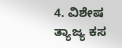4. ವಿಶೇಷ ತ್ಯಾಜ್ಯ ಕಸ